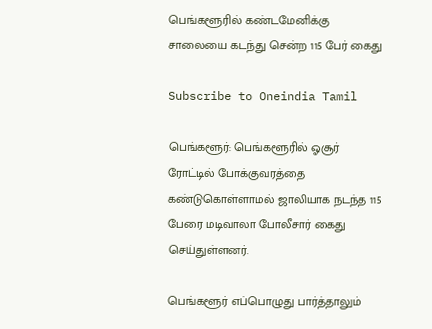பெங்களூரில் கண்டமேனிக்கு சாலையை கடந்து சென்ற 115 பேர் கைது

Subscribe to Oneindia Tamil

பெங்களூர்: பெங்களூரில் ஓசூர் ரோட்டில் போக்குவரத்தை கண்டுகொள்ளாமல் ஜாலியாக நடந்த 115 பேரை மடிவாலா போலீசார் கைது செய்துள்ளனர்.

பெங்களூர் எப்பொழுது பார்த்தாலும்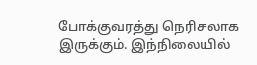போக்குவரத்து நெரிசலாக இருக்கும். இந்நிலையில்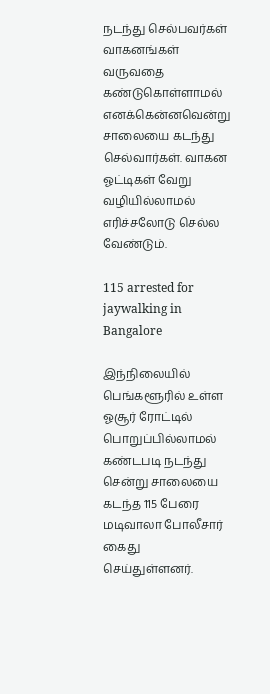நடந்து செல்பவர்கள் வாகனங்கள் வருவதை கண்டுகொள்ளாமல் எனக்கென்னவென்று சாலையை கடந்து செல்வார்கள். வாகன ஓட்டிகள் வேறு வழியில்லாமல் எரிச்சலோடு செல்ல வேண்டும்.

115 arrested for jaywalking in Bangalore

இந்நிலையில் பெங்களூரில் உள்ள ஓசூர் ரோட்டில் பொறுப்பில்லாமல் கண்டபடி நடந்து சென்று சாலையை கடந்த 115 பேரை மடிவாலா போலீசார் கைது செய்துள்ளனர்.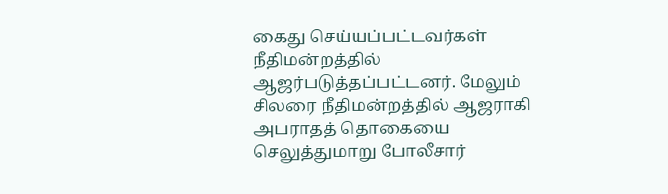கைது செய்யப்பட்டவர்கள் நீதிமன்றத்தில் ஆஜர்படுத்தப்பட்டனர். மேலும் சிலரை நீதிமன்றத்தில் ஆஜராகி அபராதத் தொகையை செலுத்துமாறு போலீசார்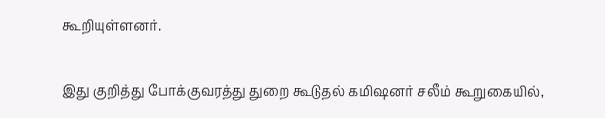கூறியுள்ளனர்.

இது குறித்து போக்குவரத்து துறை கூடுதல் கமிஷனர் சலீம் கூறுகையில்,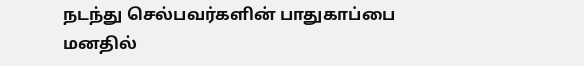நடந்து செல்பவர்களின் பாதுகாப்பை மனதில்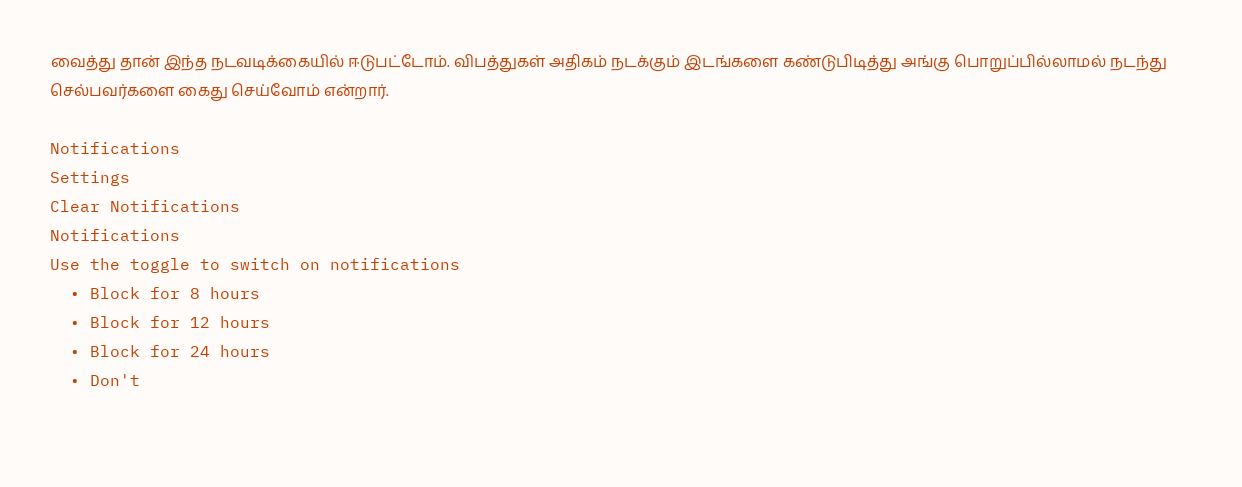வைத்து தான் இந்த நடவடிக்கையில் ஈடுபட்டோம். விபத்துகள் அதிகம் நடக்கும் இடங்களை கண்டுபிடித்து அங்கு பொறுப்பில்லாமல் நடந்து செல்பவர்களை கைது செய்வோம் என்றார்.

Notifications
Settings
Clear Notifications
Notifications
Use the toggle to switch on notifications
  • Block for 8 hours
  • Block for 12 hours
  • Block for 24 hours
  • Don't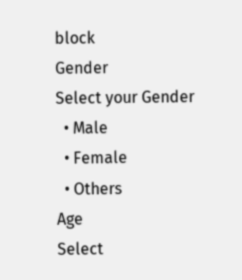block
Gender
Select your Gender
  • Male
  • Female
  • Others
Age
Select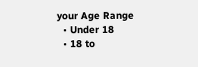your Age Range
  • Under 18
  • 18 to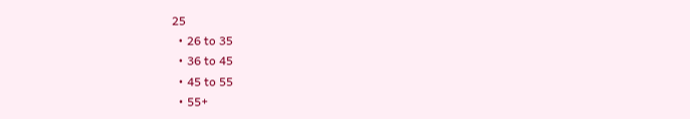25
  • 26 to 35
  • 36 to 45
  • 45 to 55
  • 55+